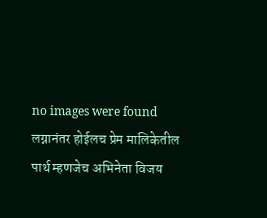no images were found
लग्नानंतर होईलच प्रेम मालिकेतील पार्थ म्हणजेच अभिनेता विजय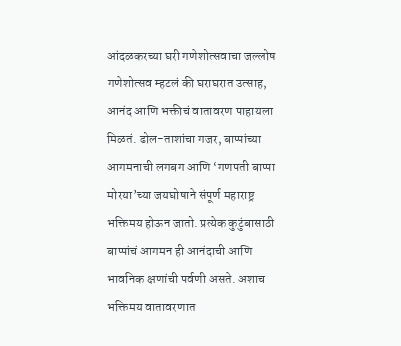आंदळकरच्या घरी गणेशोत्सवाचा जल्लोष
गणेशोत्सव म्हटलं की घराघरात उत्साह, आनंद आणि भक्तीचं वातावरण पाहायला मिळतं. ढोल-ताशांचा गजर, बाप्पांच्या आगमनाची लगबग आणि ‘गणपती बाप्पा मोरया’च्या जयघोषाने संपूर्ण महाराष्ट्र भक्तिमय होऊन जातो. प्रत्येक कुटुंबासाठी बाप्पांचं आगमन ही आनंदाची आणि भावनिक क्षणांची पर्वणी असते. अशाच भक्तिमय वातावरणात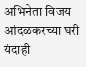अभिनेता विजय आंदळकरच्या घरी यंदाही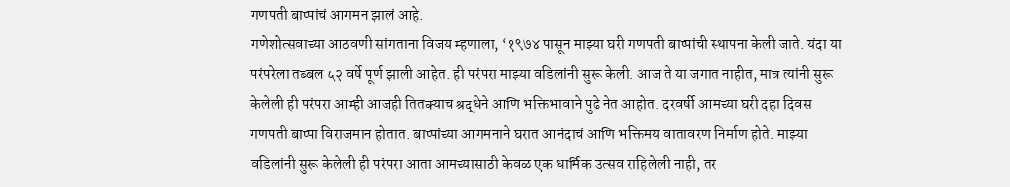गणपती बाप्पांचं आगमन झालं आहे.
गणेशोत्सवाच्या आठवणी सांगताना विजय म्हणाला, ‘१९७४ पासून माझ्या घरी गणपती बाप्पांची स्थापना केली जाते. यंदा या परंपरेला तब्बल ५२ वर्षे पूर्ण झाली आहेत. ही परंपरा माझ्या वडिलांनी सुरू केली. आज ते या जगात नाहीत, मात्र त्यांनी सुरू केलेली ही परंपरा आम्ही आजही तितक्याच श्रद्धेने आणि भक्तिभावाने पुढे नेत आहोत. दरवर्षी आमच्या घरी दहा दिवस गणपती बाप्पा विराजमान होतात. बाप्पांच्या आगमनाने घरात आनंदाचं आणि भक्तिमय वातावरण निर्माण होते. माझ्या वडिलांनी सुरू केलेली ही परंपरा आता आमच्यासाठी केवळ एक धार्मिक उत्सव राहिलेली नाही, तर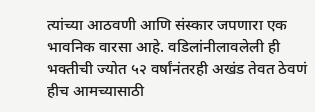त्यांच्या आठवणी आणि संस्कार जपणारा एक भावनिक वारसा आहे. वडिलांनीलावलेली ही भक्तीची ज्योत ५२ वर्षांनंतरही अखंड तेवत ठेवणं हीच आमच्यासाठी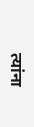त्यांना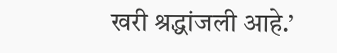खरी श्रद्धांजली आहे.’